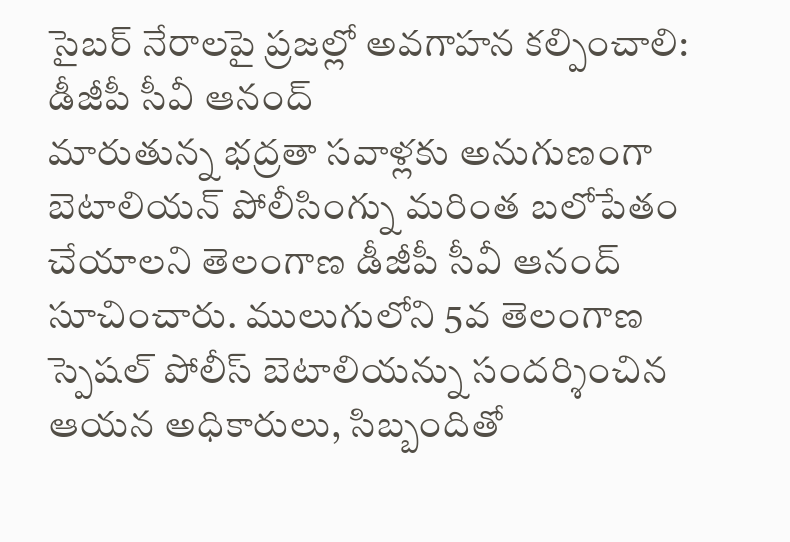సైబర్ నేరాలపై ప్రజల్లో అవగాహన కల్పించాలి: డీజీపీ సీవీ ఆనంద్
మారుతున్న భద్రతా సవాళ్లకు అనుగుణంగా బెటాలియన్ పోలీసింగ్ను మరింత బలోపేతం చేయాలని తెలంగాణ డీజీపీ సీవీ ఆనంద్ సూచించారు. ములుగులోని 5వ తెలంగాణ స్పెషల్ పోలీస్ బెటాలియన్ను సందర్శించిన ఆయన అధికారులు, సిబ్బందితో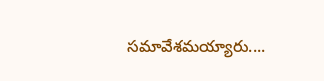సమావేశమయ్యారు....